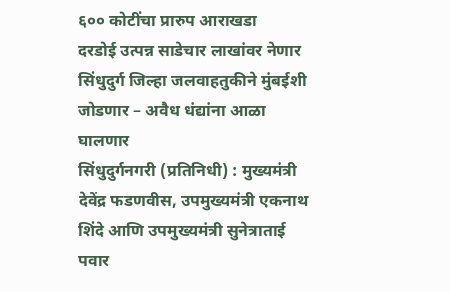६०० कोटींचा प्रारुप आराखडा
दरडोई उत्पन्न साडेचार लाखांवर नेणार
सिंधुदुर्ग जिल्हा जलवाहतुकीने मुंबईशी जोडणार – अवैध धंद्यांना आळा घालणार
सिंधुदुर्गनगरी (प्रतिनिधी) : मुख्यमंत्री देवेंद्र फडणवीस, उपमुख्यमंत्री एकनाथ शिंदे आणि उपमुख्यमंत्री सुनेत्राताई पवार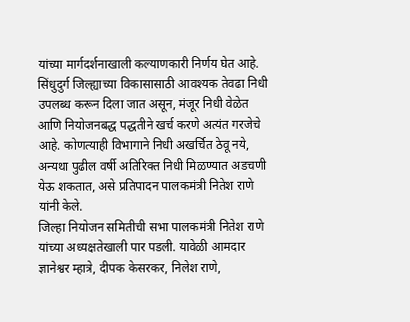यांच्या मार्गदर्शनाखाली कल्याणकारी निर्णय घेत आहे. सिंधुदुर्ग जिल्ह्याच्या विकासासाठी आवश्यक तेवढा निधी उपलब्ध करून दिला जात असून, मंजूर निधी वेळेत आणि नियोजनबद्ध पद्धतीने खर्च करणे अत्यंत गरजेचे आहे. कोणत्याही विभागाने निधी अखर्चित ठेवू नये, अन्यथा पुढील वर्षी अतिरिक्त निधी मिळण्यात अडचणी येऊ शकतात, असे प्रतिपादन पालकमंत्री नितेश राणे यांनी केले.
जिल्हा नियोजन समितीची सभा पालकमंत्री नितेश राणे यांच्या अध्यक्षतेखाली पार पडली. यावेळी आमदार ज्ञानेश्वर म्हात्रे, दीपक केसरकर, निलेश राणे,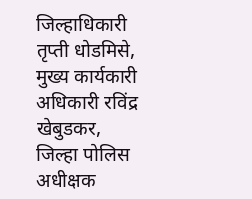जिल्हाधिकारी तृप्ती धोडमिसे, मुख्य कार्यकारी अधिकारी रविंद्र खेबुडकर, जिल्हा पोलिस अधीक्षक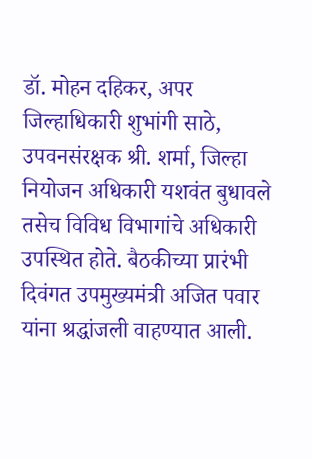डॉ. मोहन दहिकर, अपर जिल्हाधिकारी शुभांगी साठे, उपवनसंरक्षक श्री. शर्मा, जिल्हा नियोजन अधिकारी यशवंत बुधावले तसेच विविध विभागांचे अधिकारी उपस्थित होते. बैठकीच्या प्रारंभी दिवंगत उपमुख्यमंत्री अजित पवार यांना श्रद्धांजली वाहण्यात आली.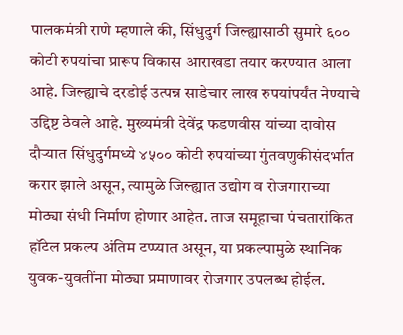पालकमंत्री राणे म्हणाले की, सिंधुदुर्ग जिल्ह्यासाठी सुमारे ६०० कोटी रुपयांचा प्रारूप विकास आराखडा तयार करण्यात आला आहे. जिल्ह्याचे दरडोई उत्पन्न साडेचार लाख रुपयांपर्यंत नेण्याचे उद्दिष्ट ठेवले आहे. मुख्यमंत्री देवेंद्र फडणवीस यांच्या दावोस दौऱ्यात सिंधुदुर्गमध्ये ४५०० कोटी रुपयांच्या गुंतवणुकीसंदर्भात करार झाले असून, त्यामुळे जिल्ह्यात उद्योग व रोजगाराच्या मोठ्या संधी निर्माण होणार आहेत. ताज समूहाचा पंचतारांकित हॉटेल प्रकल्प अंतिम टप्प्यात असून, या प्रकल्पामुळे स्थानिक युवक-युवतींना मोठ्या प्रमाणावर रोजगार उपलब्ध होईल.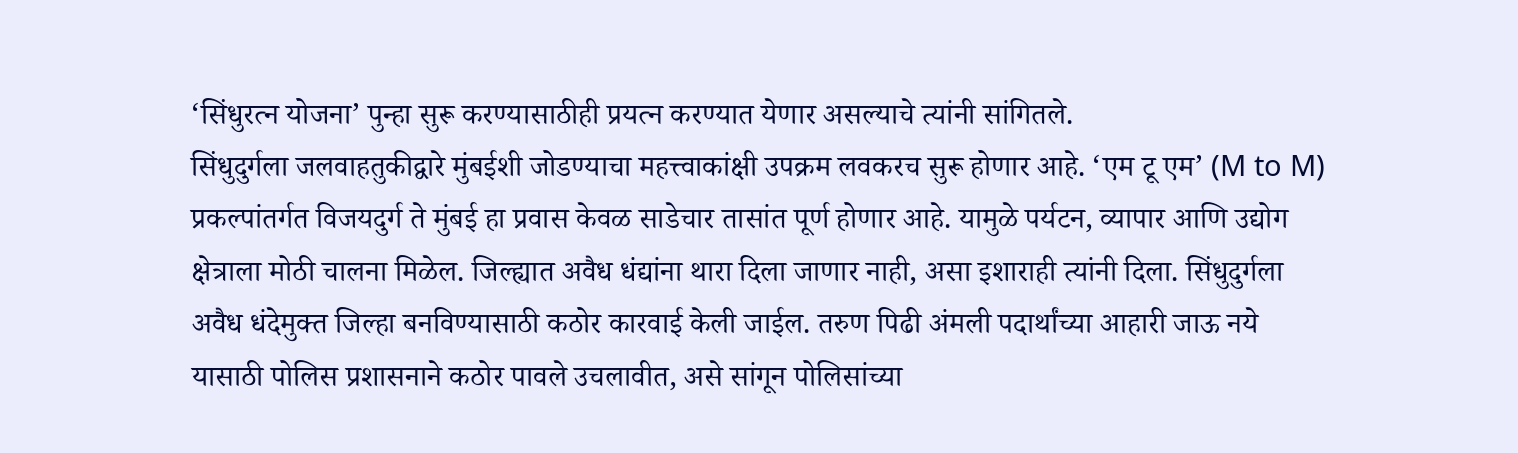‘सिंधुरत्न योजना’ पुन्हा सुरू करण्यासाठीही प्रयत्न करण्यात येणार असल्याचे त्यांनी सांगितले.
सिंधुदुर्गला जलवाहतुकीद्वारे मुंबईशी जोडण्याचा महत्त्वाकांक्षी उपक्रम लवकरच सुरू होणार आहे. ‘एम टू एम’ (M to M) प्रकल्पांतर्गत विजयदुर्ग ते मुंबई हा प्रवास केवळ साडेचार तासांत पूर्ण होणार आहे. यामुळे पर्यटन, व्यापार आणि उद्योग क्षेत्राला मोठी चालना मिळेल. जिल्ह्यात अवैध धंद्यांना थारा दिला जाणार नाही, असा इशाराही त्यांनी दिला. सिंधुदुर्गला अवैध धंदेमुक्त जिल्हा बनविण्यासाठी कठोर कारवाई केली जाईल. तरुण पिढी अंमली पदार्थांच्या आहारी जाऊ नये यासाठी पोलिस प्रशासनाने कठोर पावले उचलावीत, असे सांगून पोलिसांच्या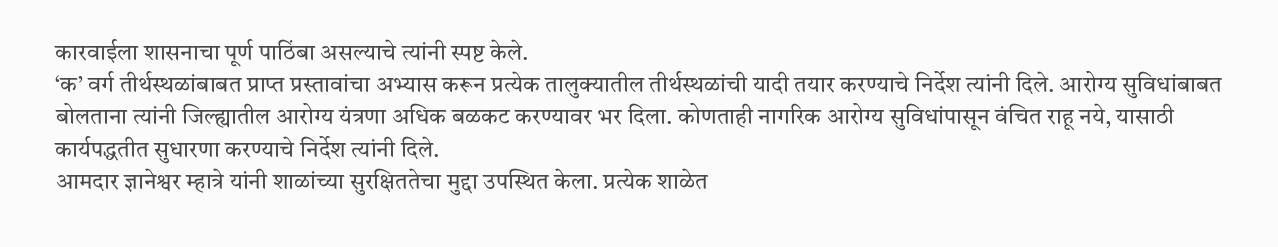कारवाईला शासनाचा पूर्ण पाठिंबा असल्याचे त्यांनी स्पष्ट केले.
‘क’ वर्ग तीर्थस्थळांबाबत प्राप्त प्रस्तावांचा अभ्यास करून प्रत्येक तालुक्यातील तीर्थस्थळांची यादी तयार करण्याचे निर्देश त्यांनी दिले. आरोग्य सुविधांबाबत बोलताना त्यांनी जिल्ह्यातील आरोग्य यंत्रणा अधिक बळकट करण्यावर भर दिला. कोणताही नागरिक आरोग्य सुविधांपासून वंचित राहू नये, यासाठी कार्यपद्धतीत सुधारणा करण्याचे निर्देश त्यांनी दिले.
आमदार ज्ञानेश्वर म्हात्रे यांनी शाळांच्या सुरक्षिततेचा मुद्दा उपस्थित केला. प्रत्येक शाळेत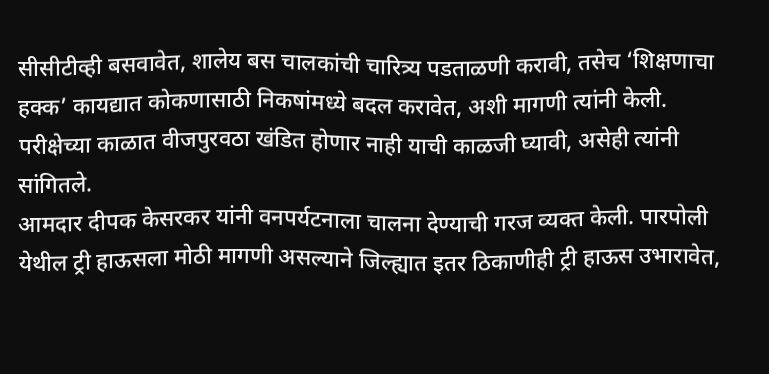सीसीटीव्ही बसवावेत, शालेय बस चालकांची चारित्र्य पडताळणी करावी, तसेच ‘शिक्षणाचा हक्क’ कायद्यात कोकणासाठी निकषांमध्ये बदल करावेत, अशी मागणी त्यांनी केली. परीक्षेच्या काळात वीजपुरवठा खंडित होणार नाही याची काळजी घ्यावी, असेही त्यांनी सांगितले.
आमदार दीपक केसरकर यांनी वनपर्यटनाला चालना देण्याची गरज व्यक्त केली. पारपोली येथील ट्री हाऊसला मोठी मागणी असल्याने जिल्ह्यात इतर ठिकाणीही ट्री हाऊस उभारावेत,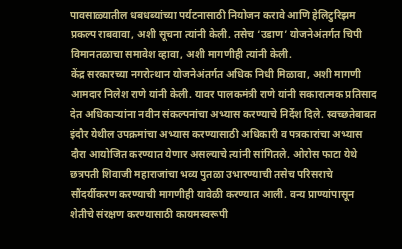पावसाळ्यातील धबधब्यांच्या पर्यटनासाठी नियोजन करावे आणि हेलिटुरिझम प्रकल्प राबवावा, अशी सूचना त्यांनी केली. तसेच ‘उडाण’ योजनेअंतर्गत चिपी विमानतळाचा समावेश व्हावा, अशी मागणीही त्यांनी केली.
केंद्र सरकारच्या नगरोत्थान योजनेअंतर्गत अधिक निधी मिळावा, अशी मागणी आमदार निलेश राणे यांनी केली. यावर पालकमंत्री राणे यांनी सकारात्मक प्रतिसाद देत अधिकाऱ्यांना नवीन संकल्पनांचा अभ्यास करण्याचे निर्देश दिले. स्वच्छतेबाबत इंदौर येथील उपक्रमांचा अभ्यास करण्यासाठी अधिकारी व पत्रकारांचा अभ्यास दौरा आयोजित करण्यात येणार असल्याचे त्यांनी सांगितले. ओरोस फाटा येथे छत्रपती शिवाजी महाराजांचा भव्य पुतळा उभारण्याची तसेच परिसराचे सौंदर्यीकरण करण्याची मागणीही यावेळी करण्यात आली. वन्य प्राण्यांपासून शेतीचे संरक्षण करण्यासाठी कायमस्वरूपी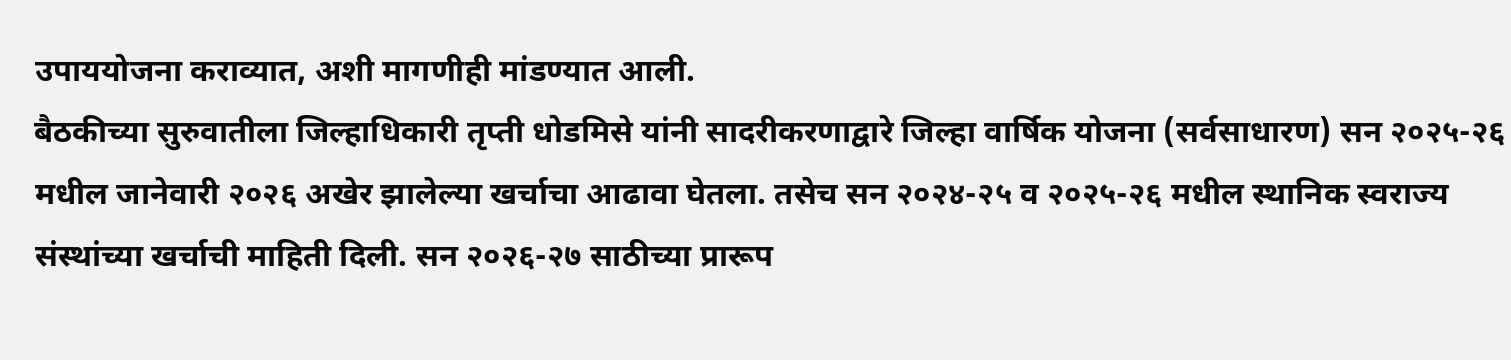उपाययोजना कराव्यात, अशी मागणीही मांडण्यात आली.
बैठकीच्या सुरुवातीला जिल्हाधिकारी तृप्ती धोडमिसे यांनी सादरीकरणाद्वारे जिल्हा वार्षिक योजना (सर्वसाधारण) सन २०२५-२६ मधील जानेवारी २०२६ अखेर झालेल्या खर्चाचा आढावा घेतला. तसेच सन २०२४-२५ व २०२५-२६ मधील स्थानिक स्वराज्य संस्थांच्या खर्चाची माहिती दिली. सन २०२६-२७ साठीच्या प्रारूप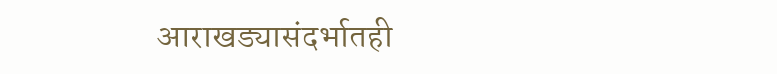आराखड्यासंदर्भातही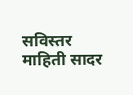सविस्तर माहिती सादर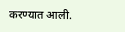करण्यात आली.